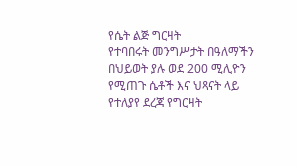የሴት ልጅ ግርዛት
የተባበሩት መንግሥታት በዓለማችን በህይወት ያሉ ወደ 200 ሚሊዮን የሚጠጉ ሴቶች እና ህጻናት ላይ የተለያየ ደረጃ የግርዛት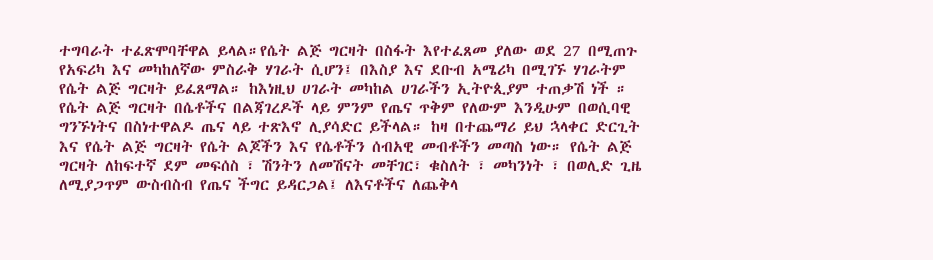ተግባራት ተፈጽሞባቸዋል ይላል።የሴት ልጅ ግርዛት በስፋት እየተፈጸመ ያለው ወደ 27 በሚጠጉ የአፍሪካ እና መካከለኛው ምስራቅ ሃገራት ሲሆን፤ በእስያ እና ደቡብ አሜሪካ በሚገኙ ሃገራትም የሴት ልጅ ግርዛት ይፈጸማል። ከእነዚህ ሀገራት መካከል ሀገራችን ኢትዮጲያም ተጠቃሽ ነች ።
የሴት ልጅ ግርዛት በሴቶችና በልጃገረዶች ላይ ምንም የጤና ጥቅም የለውም እንዲሁም በወሲባዊ ግንኙነትና በስነተዋልዶ ጤና ላይ ተጽእኖ ሊያሳድር ይችላል። ከዛ በተጨማሪ ይህ ኋላቀር ድርጊት እና የሴት ልጅ ግርዛት የሴት ልጆችን እና የሴቶችን ሰብአዊ መብቶችን መጣስ ነው። የሴት ልጅ ግርዛት ለከፍተኛ ደም መፍሰስ ፣ ሽንትን ለመሽናት መቸገር፣ ቁስለት ፣ መካንነት ፣ በወሊድ ጊዜ ለሚያጋጥም ውስብስብ የጤና ችግር ይዳርጋል፤ ለእናቶችና ለጨቅላ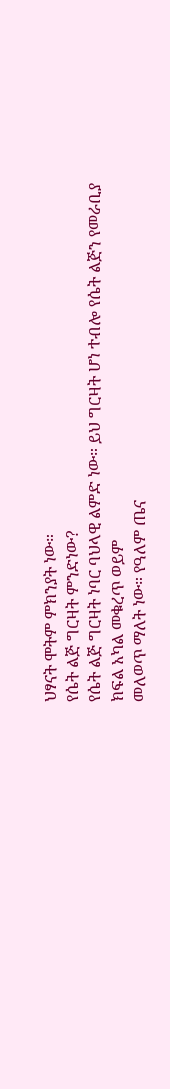ህፃናት ሞትም ምክንያት ነው።
የሴት ልጅ ግርዛት ምንድነው?
የሴት ልጅ ግርዛት ነባር ባህላዊ ልምድ ነው። ይህ ግርዛት ሆነ ተብሎ የሴት ልጅን የመራቢያ ክፍል አካል መቁረጥ ወይም
መለወጥ ማለት ነው። የዓለም ጤና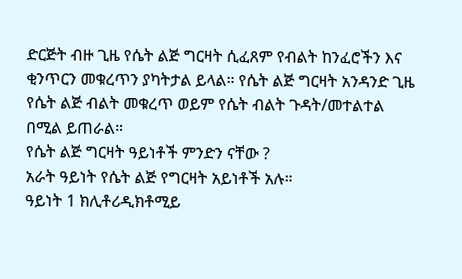ድርጅት ብዙ ጊዜ የሴት ልጅ ግርዛት ሲፈጸም የብልት ከንፈሮችን እና ቂንጥርን መቁረጥን ያካትታል ይላል። የሴት ልጅ ግርዛት አንዳንድ ጊዜ የሴት ልጅ ብልት መቁረጥ ወይም የሴት ብልት ጉዳት/መተልተል በሚል ይጠራል።
የሴት ልጅ ግርዛት ዓይነቶች ምንድን ናቸው ?
አራት ዓይነት የሴት ልጅ የግርዛት አይነቶች አሉ።
ዓይነት 1 ክሊቶሪዲክቶሚይ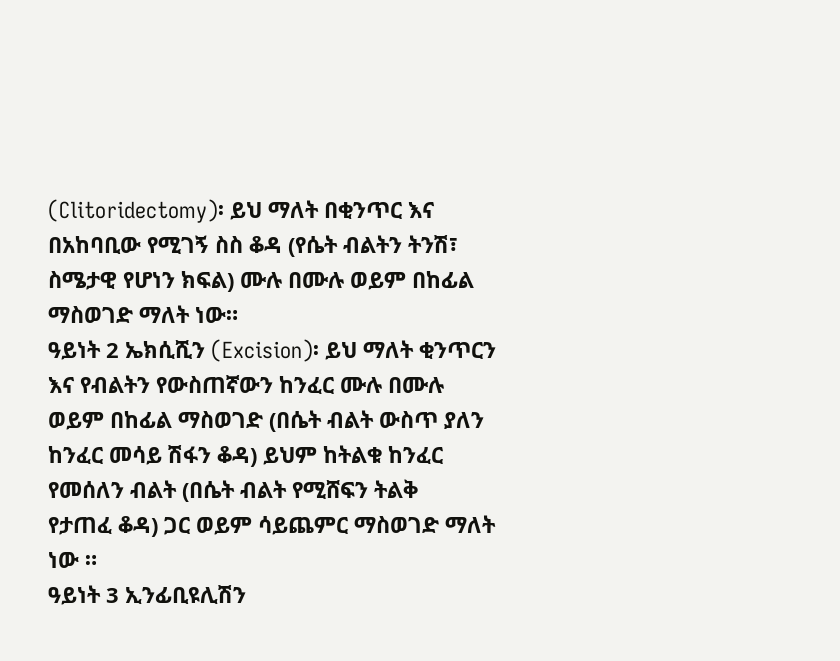(Clitoridectomy)፡ ይህ ማለት በቂንጥር እና በአከባቢው የሚገኝ ስስ ቆዳ (የሴት ብልትን ትንሽ፣ ስሜታዊ የሆነን ክፍል) ሙሉ በሙሉ ወይም በከፊል ማስወገድ ማለት ነው።
ዓይነት 2 ኤክሲሺን (Excision)፡ ይህ ማለት ቂንጥርን እና የብልትን የውስጠኛውን ከንፈር ሙሉ በሙሉ ወይም በከፊል ማስወገድ (በሴት ብልት ውስጥ ያለን ከንፈር መሳይ ሽፋን ቆዳ) ይህም ከትልቁ ከንፈር የመሰለን ብልት (በሴት ብልት የሚሸፍን ትልቅ
የታጠፈ ቆዳ) ጋር ወይም ሳይጨምር ማስወገድ ማለት ነው ።
ዓይነት 3 ኢንፊቢዩሊሽን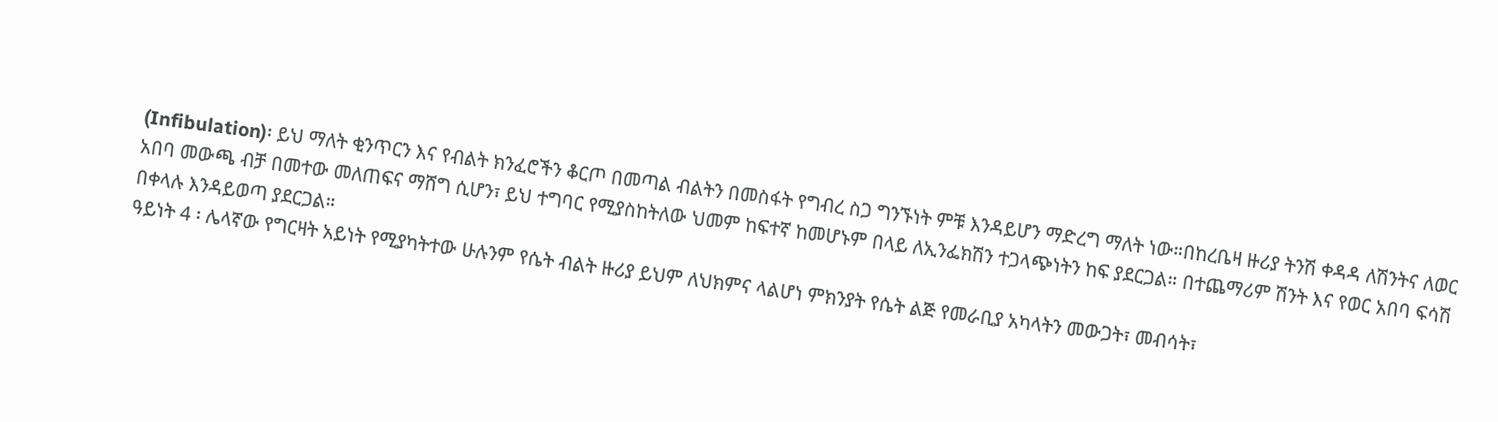(Infibulation)፡ ይህ ማለት ቂንጥርን እና የብልት ክንፈሮችን ቆርጦ በመጣል ብልትን በመስፋት የግብረ ስጋ ግንኙነት ምቹ እንዳይሆን ማድረግ ማለት ነው።በከረቤዛ ዙሪያ ትንሽ ቀዳዳ ለሽንትና ለወር
አበባ መውጫ ብቻ በመተው መለጠፍና ማሸግ ሲሆን፣ ይህ ተግባር የሚያስከትለው ህመም ከፍተኛ ከመሆኑም በላይ ለኢንፌክሽን ተጋላጭነትን ከፍ ያደርጋል። በተጨማሪም ሽንት እና የወር አበባ ፍሳሽ በቀላሉ እንዳይወጣ ያደርጋል።
ዓይነት 4 ፡ ሌላኛው የግርዛት አይነት የሚያካትተው ሁሉንም የሴት ብልት ዙሪያ ይህም ለህክምና ላልሆነ ምክንያት የሴት ልጅ የመራቢያ አካላትን መውጋት፣ መብሳት፣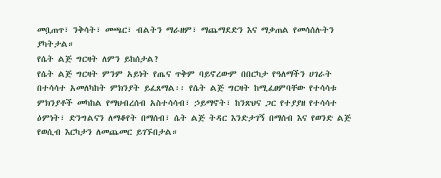መቧጠጥ፣ ንቅሳት፣ መጫር፣ ብልትን ማራዘም፣ ማጨማደድን እና ማቃጠል የመሳሰሉትን ያካትታል።
የሴት ልጅ ግርዛት ለምን ይከሰታል?
የሴት ልጅ ግርዛት ምንም አይነት የጤና ጥቅም ባይኖረውም በበርካታ የዓለማችን ሀገራት በተሳሳተ አመለካከት ምክንያት ይፈጸማል፡፡ የሴት ልጅ ግርዛት ከሚፈፀምባቸው የተሳሳቱ ምክንያቶች መካከል የማህብረሰብ አስተሳሳብ፣ ኃይማኖት፣ ከንጽህና ጋር የተያያዘ የተሳሳተ ዕምነት፣ ድንግልናን ለማቆየት በማሰብ፣ ሴት ልጅ ትዳር እንድታገኝ በማሰብ እና የወንድ ልጅ የወሲብ እርካታን ለመጨመር ይገኙበታል።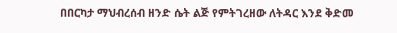በበርካታ ማህብረሰብ ዘንድ ሴት ልጅ የምትገረዘው ለትዳር እንደ ቅድመ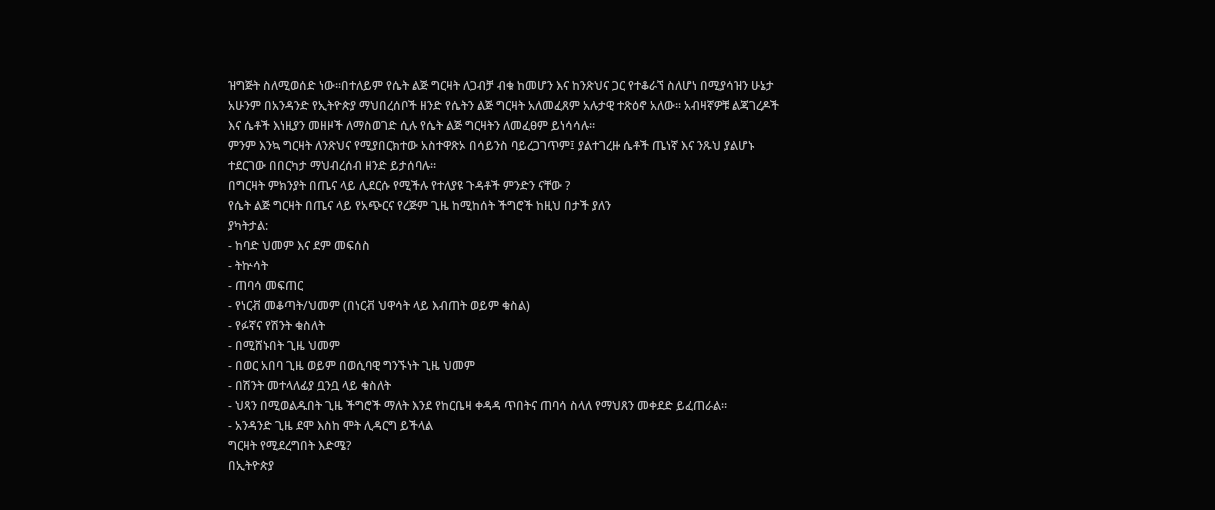ዝግጅት ስለሚወሰድ ነው።በተለይም የሴት ልጅ ግርዛት ለጋብቻ ብቁ ከመሆን እና ከንጽህና ጋር የተቆራኘ ስለሆነ በሚያሳዝን ሁኔታ አሁንም በአንዳንድ የኢትዮጵያ ማህበረሰቦች ዘንድ የሴትን ልጅ ግርዛት አለመፈጸም አሉታዊ ተጽዕኖ አለው። አብዛኛዎቹ ልጃገረዶች እና ሴቶች እነዚያን መዘዞች ለማስወገድ ሲሉ የሴት ልጅ ግርዛትን ለመፈፀም ይነሳሳሉ።
ምንም እንኳ ግርዛት ለንጽህና የሚያበርክተው አስተዋጽኦ በሳይንስ ባይረጋገጥም፤ ያልተገረዙ ሴቶች ጤነኛ እና ንጹህ ያልሆኑ ተደርገው በበርካታ ማህብረሰብ ዘንድ ይታሰባሉ።
በግርዛት ምክንያት በጤና ላይ ሊደርሱ የሚችሉ የተለያዩ ጉዳቶች ምንድን ናቸው ?
የሴት ልጅ ግርዛት በጤና ላይ የአጭርና የረጅም ጊዜ ከሚከሰት ችግሮች ከዚህ በታች ያለን
ያካትታል:
- ከባድ ህመም እና ደም መፍሰስ
- ትኵሳት
- ጠባሳ መፍጠር
- የነርቭ መቆጣት/ህመም (በነርቭ ህዋሳት ላይ እብጠት ወይም ቁስል)
- የፉኛና የሽንት ቁስለት
- በሚሸኑበት ጊዜ ህመም
- በወር አበባ ጊዜ ወይም በወሲባዊ ግንኙነት ጊዜ ህመም
- በሽንት መተላለፊያ ቧንቧ ላይ ቁስለት
- ህጻን በሚወልዱበት ጊዜ ችግሮች ማለት እንደ የከርቤዛ ቀዳዳ ጥበትና ጠባሳ ስላለ የማህጸን መቀደድ ይፈጠራል።
- አንዳንድ ጊዜ ደሞ እስከ ሞት ሊዳርግ ይችላል
ግርዛት የሚደረግበት እድሜ?
በኢትዮጵያ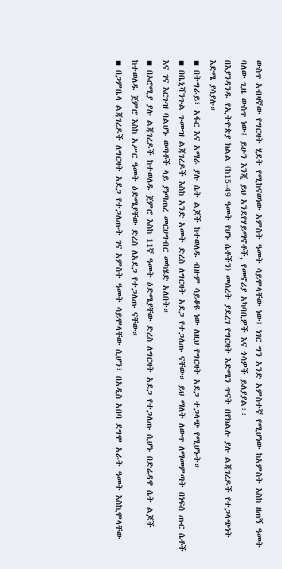ውስጥ አብዛኛው የግርዛት ሂደት የሚከናወነው አምስት ዓመት ሳይሞላቸው ነው፤ ነገር ግን አንድ አምስተኛ የሚሆነው ከአምስት እስከ ዘጠኝ ዓመት ባለው ጊዜ ውስጥ ነው፤ ይሁን እንጂ ይህ አንደየሃይማኖቶች, የመኖሪያ አካባቢዎች እና ጎሳዎች ይለያያል፡፡
በእያንዳንዱ የኢትዮጵያ ክልል (ከ15-49 ዓመት የሆኑ ሴቶችን) መሰረት ያደረገ የግርዛት እድሜን ጥናት በየክልሉ ያሉ ልጃገረዶች የተጋላጭነት እድሜ ያሳያሉ።
▪ በትግራይ፣ አፋር እና አማራ ያሉ ሴት ልጆች ከተወለዱ ብዙም ሳይቆዩ ነው ለዚህ የግርዛት አደጋ ተጋላጭ የሚሆኑት።
▪ በቤኒሻንጉል ጉሙዝ ልጃገረዶች እስከ አንድ አመት ድረስ ለግርዛት አደጋ የተጋለጡ ናቸው። ይህ ማለት ለውጥ ለማመምጣት በነፍሰ ጡር ሴቶች እና ገና እርጉዝ ባልሆኑ ወጣቶች ላይ ያነጣጠረ መርሀግብር መካሄድ አለበት።
▪ በኦሮሚያ ያሉ ልጃገረዶች ከተወለዱ ጀምሮ እስከ 11ኛ ዓመት ዕድሜያቸው ድረስ ለግርዛት አደጋ የተጋለጡ ሲሆኑ በድሬዳዋ ሴት ልጆች ከተወለዱ ጀምሮ እስከ አሥር ዓመት ዕድሜያቸው ድረስ ለአደጋ የተጋለጡ ናቸው።
▪ በጋምቤላ ልጃገረዶች ለግርዛት አደጋ የተጋለጡት ገና አምስት ዓመት ሳይሞላቸው ሲሆን፣ በአዲስ አበባ ደግሞ አራት ዓመት እስኪሞላቸው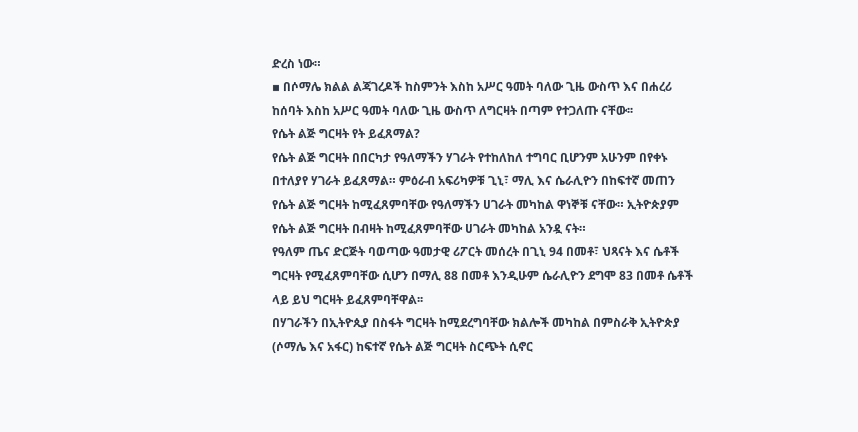ድረስ ነው።
▪ በሶማሌ ክልል ልጃገረዶች ከስምንት እስከ አሥር ዓመት ባለው ጊዜ ውስጥ እና በሐረሪ ከሰባት እስከ አሥር ዓመት ባለው ጊዜ ውስጥ ለግርዛት በጣም የተጋለጡ ናቸው፡፡
የሴት ልጅ ግርዛት የት ይፈጸማል?
የሴት ልጅ ግርዛት በበርካታ የዓለማችን ሃገራት የተከለከለ ተግባር ቢሆንም አሁንም በየቀኑ በተለያየ ሃገራት ይፈጸማል። ምዕራብ አፍሪካዎቹ ጊኒ፣ ማሊ እና ሴራሊዮን በከፍተኛ መጠን የሴት ልጅ ግርዛት ከሚፈጸምባቸው የዓለማችን ሀገራት መካከል ዋነኞቹ ናቸው። ኢትዮጵያም የሴት ልጅ ግርዛት በብዛት ከሚፈጸምባቸው ሀገራት መካከል አንዷ ናት።
የዓለም ጤና ድርጅት ባወጣው ዓመታዊ ሪፖርት መሰረት በጊኒ 94 በመቶ፣ ህጻናት እና ሴቶች ግርዛት የሚፈጸምባቸው ሲሆን በማሊ 88 በመቶ እንዲሁም ሴራሊዮን ደግሞ 83 በመቶ ሴቶች ላይ ይህ ግርዛት ይፈጸምባቸዋል፡፡
በሃገራችን በኢትዮጲያ በስፋት ግርዛት ከሚደረግባቸው ክልሎች መካከል በምስራቅ ኢትዮጵያ (ሶማሌ እና አፋር) ከፍተኛ የሴት ልጅ ግርዛት ስርጭት ሲኖር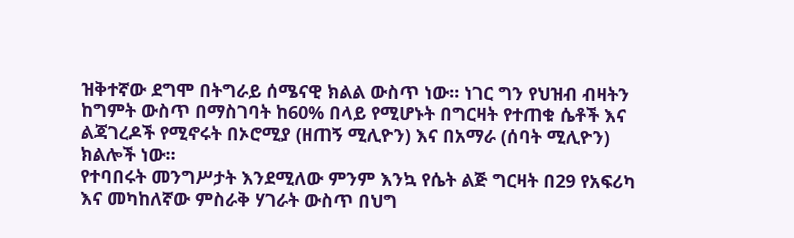ዝቅተኛው ደግሞ በትግራይ ሰሜናዊ ክልል ውስጥ ነው። ነገር ግን የህዝብ ብዛትን ከግምት ውስጥ በማስገባት ከ60% በላይ የሚሆኑት በግርዛት የተጠቁ ሴቶች እና ልጃገረዶች የሚኖሩት በኦሮሚያ (ዘጠኝ ሚሊዮን) እና በአማራ (ሰባት ሚሊዮን) ክልሎች ነው።
የተባበሩት መንግሥታት እንደሚለው ምንም እንኳ የሴት ልጅ ግርዛት በ29 የአፍሪካ እና መካከለኛው ምስራቅ ሃገራት ውስጥ በህግ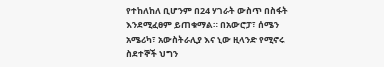የተከለከለ ቢሆንም በ24 ሃገራት ውስጥ በስፋት እንደሚፈፀም ይጠቁማል። በአውሮፓ፣ ሰሜን አሜሪካ፣ አውስትራሊያ እና ኒው ዚላንድ የሚኖሩ ስደተኞች ህግን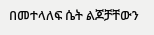በመተላለፍ ሴት ልጆቻቸውን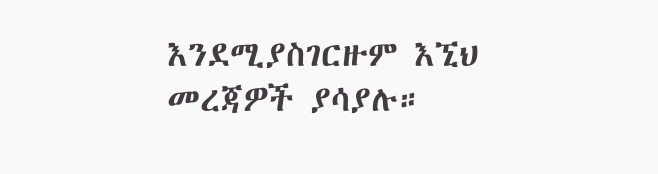እንደሚያስገርዙም እኚህ መረጃዎች ያሳያሉ።